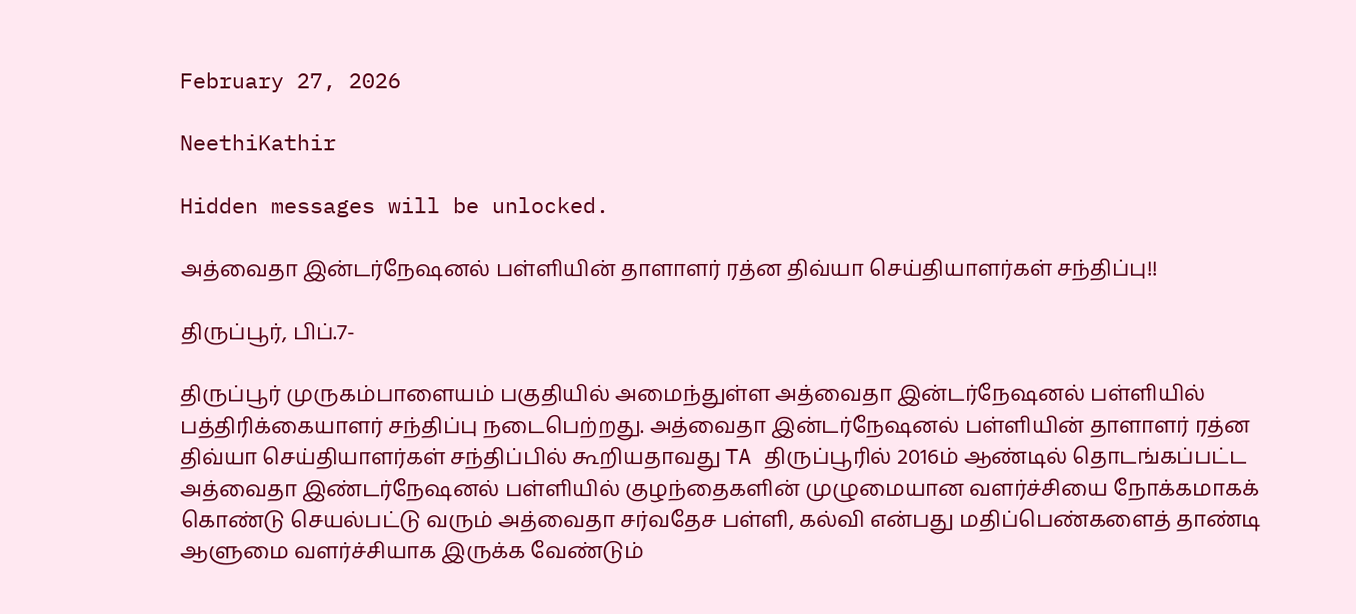February 27, 2026

NeethiKathir

Hidden messages will be unlocked.

அத்வைதா இன்டர்நேஷனல் பள்ளியின் தாளாளர் ரத்ன திவ்யா செய்தியாளர்கள் சந்திப்பு!!

திருப்பூர், பிப்.7-

திருப்பூர் முருகம்பாளையம் பகுதியில் அமைந்துள்ள அத்வைதா இன்டர்நேஷனல் பள்ளியில் பத்திரிக்கையாளர் சந்திப்பு நடைபெற்றது. அத்வைதா இன்டர்நேஷனல் பள்ளியின் தாளாளர் ரத்ன திவ்யா செய்தியாளர்கள் சந்திப்பில் கூறியதாவது TA திருப்பூரில் 2016ம் ஆண்டில் தொடங்கப்பட்ட அத்வைதா இண்டர்நேஷனல் பள்ளியில் குழந்தைகளின் முழுமையான வளர்ச்சியை நோக்கமாகக் கொண்டு செயல்பட்டு வரும் அத்வைதா சர்வதேச பள்ளி, கல்வி என்பது மதிப்பெண்களைத் தாண்டி ஆளுமை வளர்ச்சியாக இருக்க வேண்டும்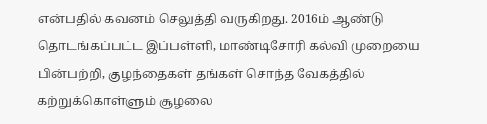என்பதில் கவனம் செலுத்தி வருகிறது. 2016ம் ஆண்டு தொடங்கப்பட்ட இப்பள்ளி, மாண்டிசோரி கல்வி முறையை பின்பற்றி, குழந்தைகள் தங்கள் சொந்த வேகத்தில் கற்றுக்கொள்ளும் சூழலை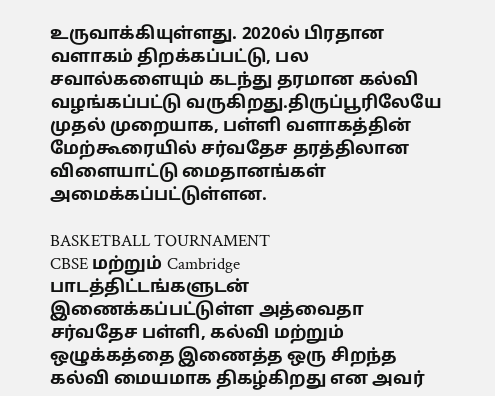உருவாக்கியுள்ளது. 2020ல் பிரதான வளாகம் திறக்கப்பட்டு, பல சவால்களையும் கடந்து தரமான கல்வி வழங்கப்பட்டு வருகிறது.திருப்பூரிலேயே முதல் முறையாக, பள்ளி வளாகத்தின் மேற்கூரையில் சர்வதேச தரத்திலான விளையாட்டு மைதானங்கள் அமைக்கப்பட்டுள்ளன.

BASKETBALL TOURNAMENT
CBSE மற்றும் Cambridge பாடத்திட்டங்களுடன் இணைக்கப்பட்டுள்ள அத்வைதா சர்வதேச பள்ளி, கல்வி மற்றும் ஒழுக்கத்தை இணைத்த ஒரு சிறந்த கல்வி மையமாக திகழ்கிறது என அவர்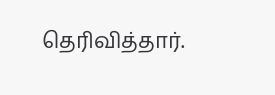தெரிவித்தார்.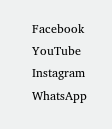Facebook
YouTube
Instagram
WhatsApp